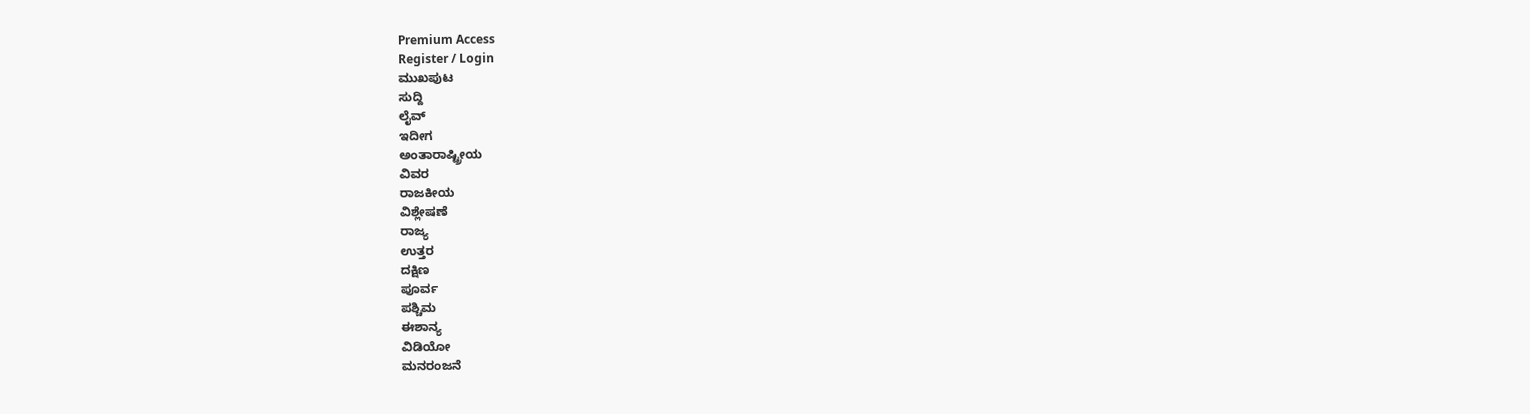Premium Access
Register / Login
ಮುಖಪುಟ
ಸುದ್ದಿ
ಲೈವ್
ಇದೀಗ
ಅಂತಾರಾಷ್ಟ್ರೀಯ
ವಿವರ
ರಾಜಕೀಯ
ವಿಶ್ಲೇಷಣೆ
ರಾಜ್ಯ
ಉತ್ತರ
ದಕ್ಷಿಣ
ಪೂರ್ವ
ಪಶ್ಚಿಮ
ಈಶಾನ್ಯ
ವಿಡಿಯೋ
ಮನರಂಜನೆ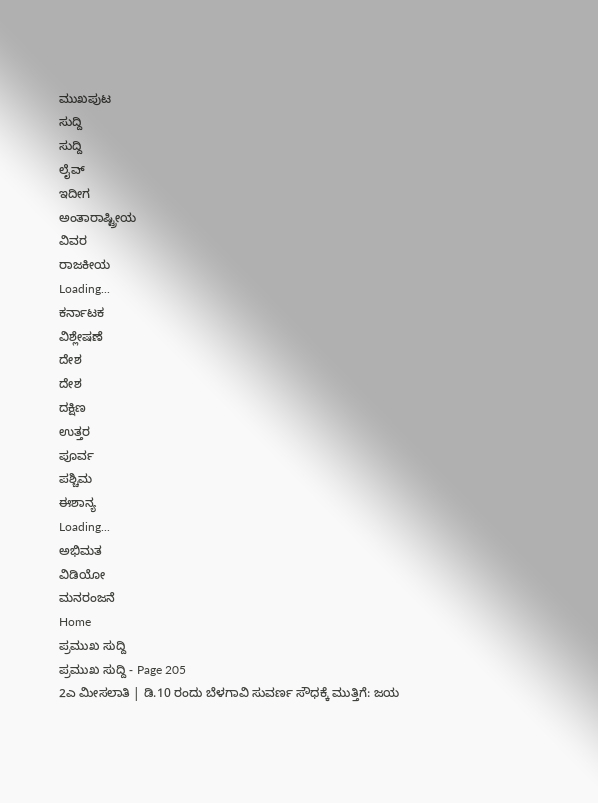ಮುಖಪುಟ
ಸುದ್ದಿ
ಸುದ್ದಿ
ಲೈವ್
ಇದೀಗ
ಅಂತಾರಾಷ್ಟ್ರೀಯ
ವಿವರ
ರಾಜಕೀಯ
Loading...
ಕರ್ನಾಟಕ
ವಿಶ್ಲೇಷಣೆ
ದೇಶ
ದೇಶ
ದಕ್ಷಿಣ
ಉತ್ತರ
ಪೂರ್ವ
ಪಶ್ಚಿಮ
ಈಶಾನ್ಯ
Loading...
ಅಭಿಮತ
ವಿಡಿಯೋ
ಮನರಂಜನೆ
Home
ಪ್ರಮುಖ ಸುದ್ದಿ
ಪ್ರಮುಖ ಸುದ್ದಿ - Page 205
2ಎ ಮೀಸಲಾತಿ | ಡಿ.10 ರಂದು ಬೆಳಗಾವಿ ಸುವರ್ಣ ಸೌಧಕ್ಕೆ ಮುತ್ತಿಗೆ: ಜಯ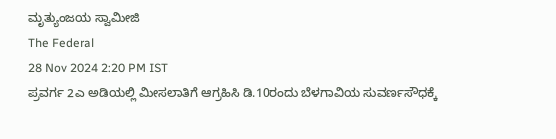ಮೃತ್ಯುಂಜಯ ಸ್ವಾಮೀಜಿ
The Federal
28 Nov 2024 2:20 PM IST
ಪ್ರವರ್ಗ 2ಎ ಅಡಿಯಲ್ಲಿ ಮೀಸಲಾತಿಗೆ ಆಗ್ರಹಿಸಿ ಡಿ.10ರಂದು ಬೆಳಗಾವಿಯ ಸುವರ್ಣಸೌಧಕ್ಕೆ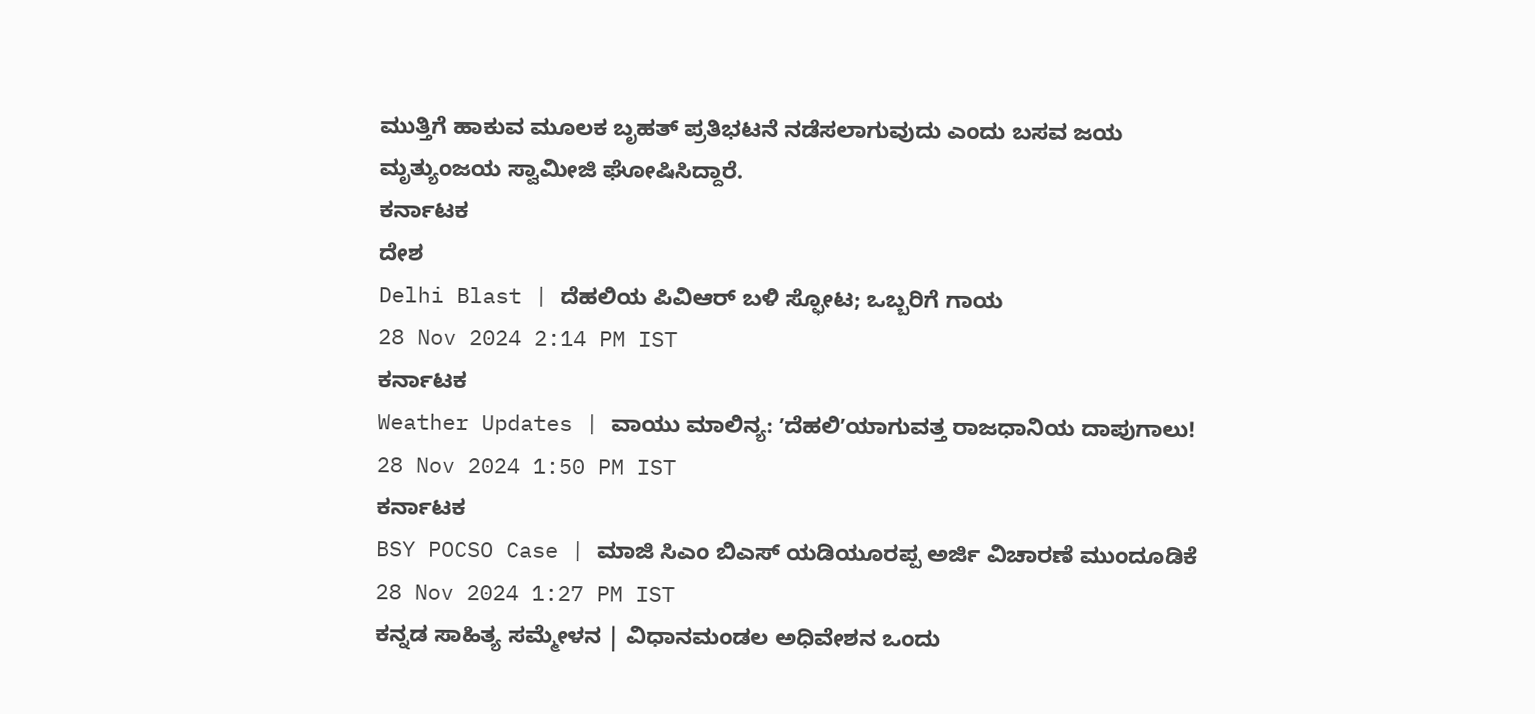ಮುತ್ತಿಗೆ ಹಾಕುವ ಮೂಲಕ ಬೃಹತ್ ಪ್ರತಿಭಟನೆ ನಡೆಸಲಾಗುವುದು ಎಂದು ಬಸವ ಜಯ ಮೃತ್ಯುಂಜಯ ಸ್ವಾಮೀಜಿ ಘೋಷಿಸಿದ್ದಾರೆ.
ಕರ್ನಾಟಕ
ದೇಶ
Delhi Blast | ದೆಹಲಿಯ ಪಿವಿಆರ್ ಬಳಿ ಸ್ಫೋಟ; ಒಬ್ಬರಿಗೆ ಗಾಯ
28 Nov 2024 2:14 PM IST
ಕರ್ನಾಟಕ
Weather Updates | ವಾಯು ಮಾಲಿನ್ಯ: ʼದೆಹಲಿʼಯಾಗುವತ್ತ ರಾಜಧಾನಿಯ ದಾಪುಗಾಲು!
28 Nov 2024 1:50 PM IST
ಕರ್ನಾಟಕ
BSY POCSO Case | ಮಾಜಿ ಸಿಎಂ ಬಿಎಸ್ ಯಡಿಯೂರಪ್ಪ ಅರ್ಜಿ ವಿಚಾರಣೆ ಮುಂದೂಡಿಕೆ
28 Nov 2024 1:27 PM IST
ಕನ್ನಡ ಸಾಹಿತ್ಯ ಸಮ್ಮೇಳನ | ವಿಧಾನಮಂಡಲ ಅಧಿವೇಶನ ಒಂದು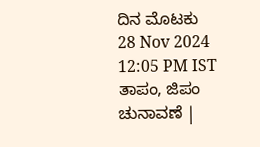ದಿನ ಮೊಟಕು
28 Nov 2024 12:05 PM IST
ತಾಪಂ, ಜಿಪಂ ಚುನಾವಣೆ |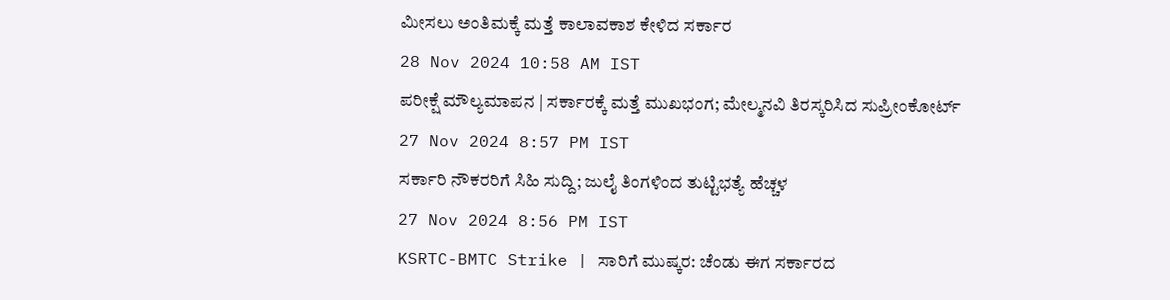ಮೀಸಲು ಅಂತಿಮಕ್ಕೆ ಮತ್ತೆ ಕಾಲಾವಕಾಶ ಕೇಳಿದ ಸರ್ಕಾರ
28 Nov 2024 10:58 AM IST
ಪರೀಕ್ಷೆ ಮೌಲ್ಯಮಾಪನ | ಸರ್ಕಾರಕ್ಕೆ ಮತ್ತೆ ಮುಖಭಂಗ; ಮೇಲ್ಮನವಿ ತಿರಸ್ಕರಿಸಿದ ಸುಪ್ರೀಂಕೋರ್ಟ್
27 Nov 2024 8:57 PM IST
ಸರ್ಕಾರಿ ನೌಕರರಿಗೆ ಸಿಹಿ ಸುದ್ದಿ; ಜುಲೈ ತಿಂಗಳಿಂದ ತುಟ್ಟಿಭತ್ಯೆ ಹೆಚ್ಚಳ
27 Nov 2024 8:56 PM IST
KSRTC-BMTC Strike | ಸಾರಿಗೆ ಮುಷ್ಕರ: ಚೆಂಡು ಈಗ ಸರ್ಕಾರದ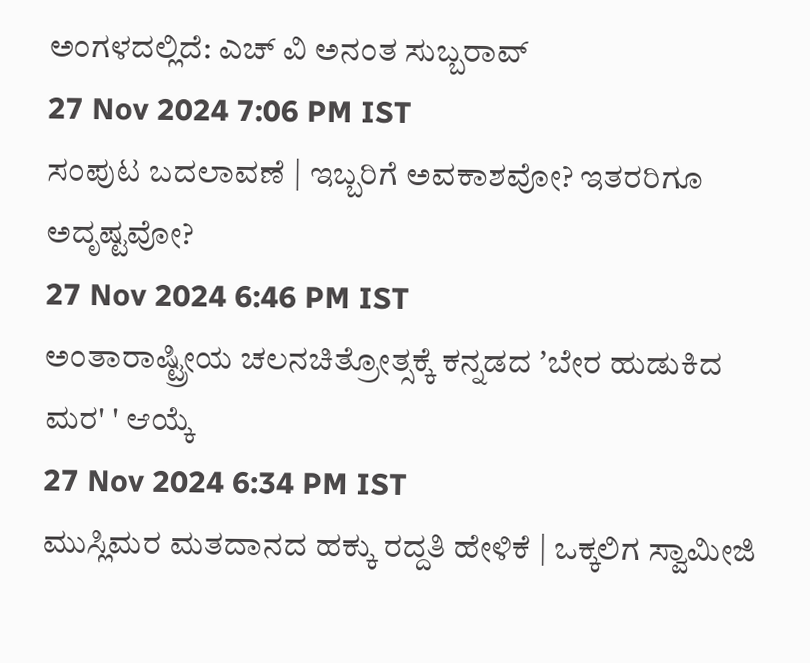ಅಂಗಳದಲ್ಲಿದೆ: ಎಚ್ ವಿ ಅನಂತ ಸುಬ್ಬರಾವ್
27 Nov 2024 7:06 PM IST
ಸಂಪುಟ ಬದಲಾವಣೆ | ಇಬ್ಬರಿಗೆ ಅವಕಾಶವೋ? ಇತರರಿಗೂ ಅದೃಷ್ಟವೋ?
27 Nov 2024 6:46 PM IST
ಅಂತಾರಾಷ್ಟ್ರೀಯ ಚಲನಚಿತ್ರೋತ್ಸಕ್ಕೆ ಕನ್ನಡದ ʼಬೇರ ಹುಡುಕಿದ ಮರ' ' ಆಯ್ಕೆ
27 Nov 2024 6:34 PM IST
ಮುಸ್ಲಿಮರ ಮತದಾನದ ಹಕ್ಕು ರದ್ದತಿ ಹೇಳಿಕೆ | ಒಕ್ಕಲಿಗ ಸ್ವಾಮೀಜಿ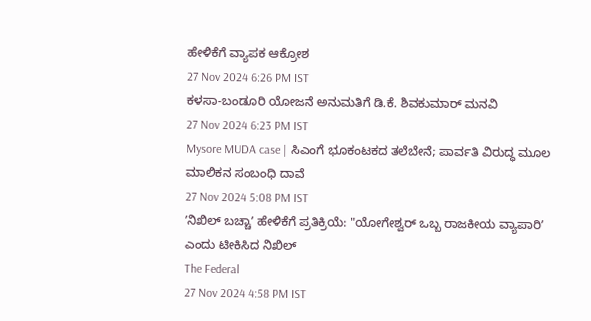ಹೇಳಿಕೆಗೆ ವ್ಯಾಪಕ ಆಕ್ರೋಶ
27 Nov 2024 6:26 PM IST
ಕಳಸಾ-ಬಂಡೂರಿ ಯೋಜನೆ ಅನುಮತಿಗೆ ಡಿ.ಕೆ. ಶಿವಕುಮಾರ್ ಮನವಿ
27 Nov 2024 6:23 PM IST
Mysore MUDA case | ಸಿಎಂಗೆ ಭೂಕಂಟಕದ ತಲೆಬೇನೆ; ಪಾರ್ವತಿ ವಿರುದ್ಧ ಮೂಲ ಮಾಲಿಕನ ಸಂಬಂಧಿ ದಾವೆ
27 Nov 2024 5:08 PM IST
ʼನಿಖಿಲ್ ಬಚ್ಚಾʼ ಹೇಳಿಕೆಗೆ ಪ್ರತಿಕ್ರಿಯೆ: "ಯೋಗೇಶ್ವರ್ ಒಬ್ಬ ರಾಜಕೀಯ ವ್ಯಾಪಾರಿʼ ಎಂದು ಟೀಕಿಸಿದ ನಿಖಿಲ್
The Federal
27 Nov 2024 4:58 PM IST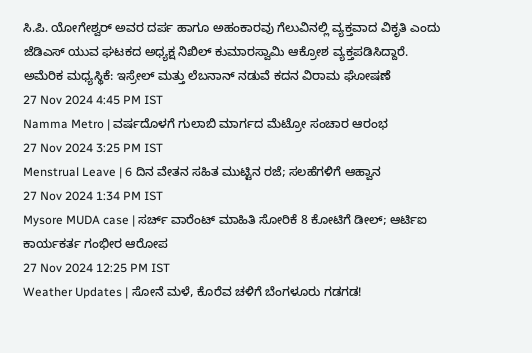ಸಿ.ಪಿ. ಯೋಗೇಶ್ವರ್ ಅವರ ದರ್ಪ ಹಾಗೂ ಅಹಂಕಾರವು ಗೆಲುವಿನಲ್ಲಿ ವ್ಯಕ್ತವಾದ ವಿಕೃತಿ ಎಂದು ಜೆಡಿಎಸ್ ಯುವ ಘಟಕದ ಅಧ್ಯಕ್ಷ ನಿಖಿಲ್ ಕುಮಾರಸ್ವಾಮಿ ಆಕ್ರೋಶ ವ್ಯಕ್ತಪಡಿಸಿದ್ದಾರೆ.
ಅಮೆರಿಕ ಮಧ್ಯಸ್ಥಿಕೆ: ಇಸ್ರೇಲ್ ಮತ್ತು ಲೆಬನಾನ್ ನಡುವೆ ಕದನ ವಿರಾಮ ಘೋಷಣೆ
27 Nov 2024 4:45 PM IST
Namma Metro | ವರ್ಷದೊಳಗೆ ಗುಲಾಬಿ ಮಾರ್ಗದ ಮೆಟ್ರೋ ಸಂಚಾರ ಆರಂಭ
27 Nov 2024 3:25 PM IST
Menstrual Leave | 6 ದಿನ ವೇತನ ಸಹಿತ ಮುಟ್ಟಿನ ರಜೆ; ಸಲಹೆಗಳಿಗೆ ಆಹ್ವಾನ
27 Nov 2024 1:34 PM IST
Mysore MUDA case | ಸರ್ಚ್ ವಾರೆಂಟ್ ಮಾಹಿತಿ ಸೋರಿಕೆ 8 ಕೋಟಿಗೆ ಡೀಲ್; ಆರ್ಟಿಐ ಕಾರ್ಯಕರ್ತ ಗಂಭೀರ ಆರೋಪ
27 Nov 2024 12:25 PM IST
Weather Updates | ಸೋನೆ ಮಳೆ, ಕೊರೆವ ಚಳಿಗೆ ಬೆಂಗಳೂರು ಗಡಗಡ!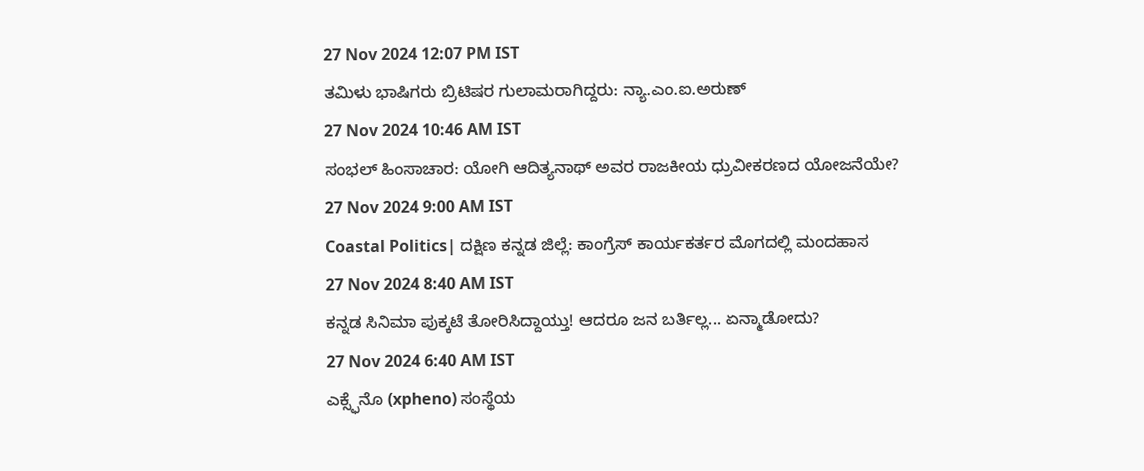27 Nov 2024 12:07 PM IST
ತಮಿಳು ಭಾಷಿಗರು ಬ್ರಿಟಿಷರ ಗುಲಾಮರಾಗಿದ್ದರು: ನ್ಯಾ.ಎಂ.ಐ.ಅರುಣ್
27 Nov 2024 10:46 AM IST
ಸಂಭಲ್ ಹಿಂಸಾಚಾರ: ಯೋಗಿ ಆದಿತ್ಯನಾಥ್ ಅವರ ರಾಜಕೀಯ ಧ್ರುವೀಕರಣದ ಯೋಜನೆಯೇ?
27 Nov 2024 9:00 AM IST
Coastal Politics| ದಕ್ಷಿಣ ಕನ್ನಡ ಜಿಲ್ಲೆ: ಕಾಂಗ್ರೆಸ್ ಕಾರ್ಯಕರ್ತರ ಮೊಗದಲ್ಲಿ ಮಂದಹಾಸ
27 Nov 2024 8:40 AM IST
ಕನ್ನಡ ಸಿನಿಮಾ ಪುಕ್ಕಟೆ ತೋರಿಸಿದ್ದಾಯ್ತು! ಆದರೂ ಜನ ಬರ್ತಿಲ್ಲ... ಏನ್ಮಾಡೋದು?
27 Nov 2024 6:40 AM IST
ಎಕ್ಸ್ಫೆನೊ (xpheno) ಸಂಸ್ಥೆಯ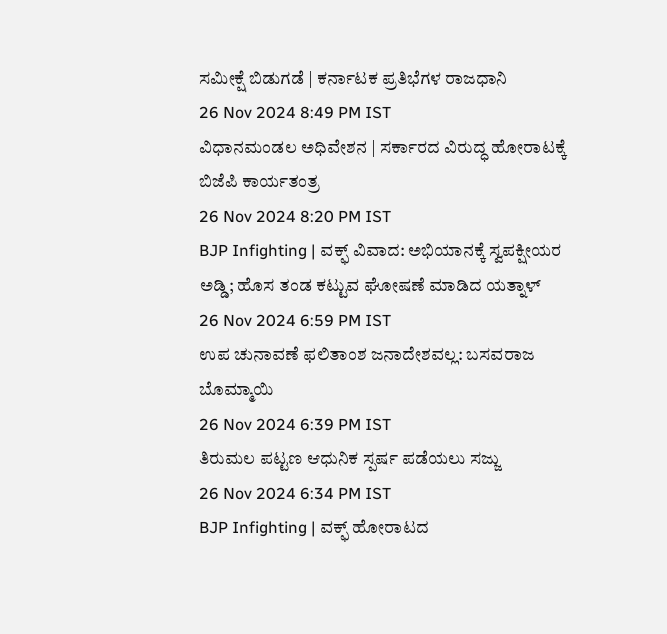ಸಮೀಕ್ಷೆ ಬಿಡುಗಡೆ | ಕರ್ನಾಟಕ ಪ್ರತಿಭೆಗಳ ರಾಜಧಾನಿ
26 Nov 2024 8:49 PM IST
ವಿಧಾನಮಂಡಲ ಅಧಿವೇಶನ | ಸರ್ಕಾರದ ವಿರುದ್ಧ ಹೋರಾಟಕ್ಕೆ ಬಿಜೆಪಿ ಕಾರ್ಯತಂತ್ರ
26 Nov 2024 8:20 PM IST
BJP Infighting | ವಕ್ಫ್ ವಿವಾದ: ಅಭಿಯಾನಕ್ಕೆ ಸ್ವಪಕ್ಷೀಯರ ಅಡ್ಡಿ; ಹೊಸ ತಂಡ ಕಟ್ಟುವ ಘೋಷಣೆ ಮಾಡಿದ ಯತ್ನಾಳ್
26 Nov 2024 6:59 PM IST
ಉಪ ಚುನಾವಣೆ ಫಲಿತಾಂಶ ಜನಾದೇಶವಲ್ಲ: ಬಸವರಾಜ ಬೊಮ್ಮಾಯಿ
26 Nov 2024 6:39 PM IST
ತಿರುಮಲ ಪಟ್ಟಣ ಆಧುನಿಕ ಸ್ಪರ್ಷ ಪಡೆಯಲು ಸಜ್ಜು
26 Nov 2024 6:34 PM IST
BJP Infighting | ವಕ್ಫ್ ಹೋರಾಟದ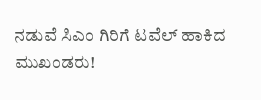ನಡುವೆ ಸಿಎಂ ಗಿರಿಗೆ ಟವೆಲ್ ಹಾಕಿದ ಮುಖಂಡರು!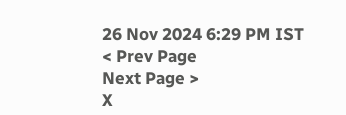26 Nov 2024 6:29 PM IST
< Prev Page
Next Page >
X